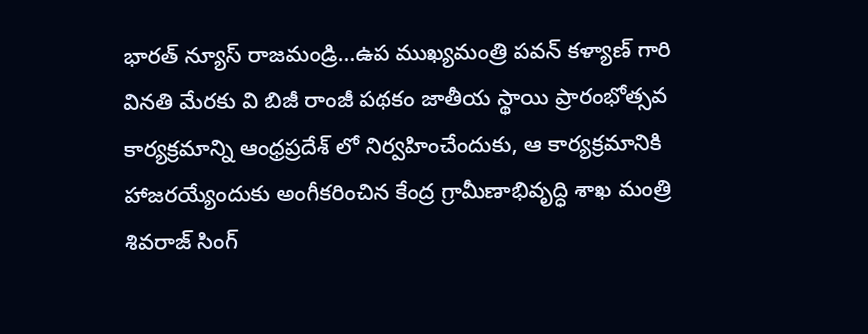భారత్ న్యూస్ రాజమండ్రి…ఉప ముఖ్యమంత్రి పవన్ కళ్యాణ్ గారి వినతి మేరకు వి బిజీ రాంజీ పథకం జాతీయ స్థాయి ప్రారంభోత్సవ కార్యక్రమాన్ని ఆంధ్రప్రదేశ్ లో నిర్వహించేందుకు, ఆ కార్యక్రమానికి హాజరయ్యేందుకు అంగీకరించిన కేంద్ర గ్రామీణాభివృద్ధి శాఖ మంత్రి శివరాజ్ సింగ్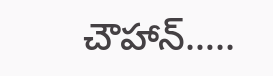చౌహాన్…..